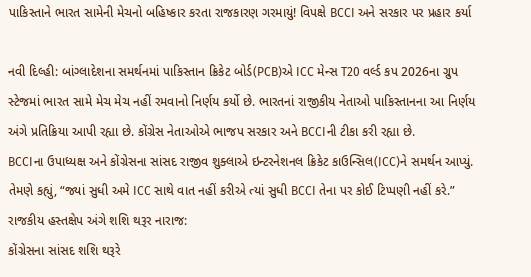પાકિસ્તાને ભારત સામેની મેચનો બહિષ્કાર કરતા રાજકારણ ગરમાયું! વિપક્ષે BCCI અને સરકાર પર પ્રહાર કર્યા

નવી દિલ્હી: બાંગ્લાદેશના સમર્થનમાં પાકિસ્તાન ક્રિકેટ બોર્ડ(PCB)એ ICC મેન્સ T20 વર્લ્ડ કપ 2026ના ગ્રુપ સ્ટેજમાં ભારત સામે મેચ મેચ નહીં રમવાનો નિર્ણય કર્યો છે. ભારતનાં રાજીકીય નેતાઓ પાકિસ્તાનના આ નિર્ણય અંગે પ્રતિક્રિયા આપી રહ્યા છે. કોંગ્રેસ નેતાઓએ ભાજપ સરકાર અને BCCIની ટીકા કરી રહ્યા છે.
BCCIના ઉપાધ્યક્ષ અને કોંગ્રેસના સાંસદ રાજીવ શુક્લાએ ઇન્ટરનેશનલ ક્રિકેટ કાઉન્સિલ(ICC)ને સમર્થન આપ્યું. તેમણે કહ્યું, “જ્યાં સુધી અમે ICC સાથે વાત નહીં કરીએ ત્યાં સુધી BCCI તેના પર કોઈ ટિપ્પણી નહીં કરે.”
રાજકીય હસ્તક્ષેપ અંગે શશિ થરૂર નારાજ:
કોંગ્રેસના સાંસદ શશિ થરૂરે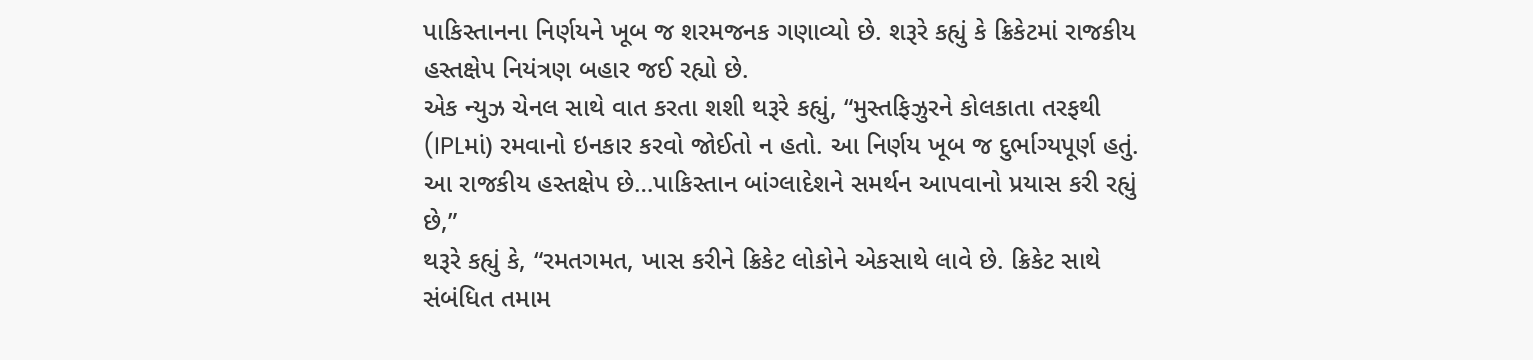પાકિસ્તાનના નિર્ણયને ખૂબ જ શરમજનક ગણાવ્યો છે. શરૂરે કહ્યું કે ક્રિકેટમાં રાજકીય હસ્તક્ષેપ નિયંત્રણ બહાર જઈ રહ્યો છે.
એક ન્યુઝ ચેનલ સાથે વાત કરતા શશી થરૂરે કહ્યું, “મુસ્તફિઝુરને કોલકાતા તરફથી (IPLમાં) રમવાનો ઇનકાર કરવો જોઈતો ન હતો. આ નિર્ણય ખૂબ જ દુર્ભાગ્યપૂર્ણ હતું. આ રાજકીય હસ્તક્ષેપ છે…પાકિસ્તાન બાંગ્લાદેશને સમર્થન આપવાનો પ્રયાસ કરી રહ્યું છે,”
થરૂરે કહ્યું કે, “રમતગમત, ખાસ કરીને ક્રિકેટ લોકોને એકસાથે લાવે છે. ક્રિકેટ સાથે સંબંધિત તમામ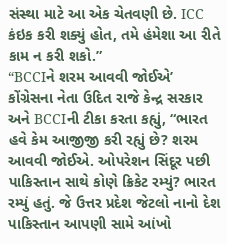સંસ્થા માટે આ એક ચેતવણી છે. ICC કંઇક કરી શક્યું હોત, તમે હંમેશા આ રીતે કામ ન કરી શકો.”
“BCCIને શરમ આવવી જોઈએ’
કોંગ્રેસના નેતા ઉદિત રાજે કેન્દ્ર સરકાર અને BCCIની ટીકા કરતા કહ્યું, “ભારત હવે કેમ આજીજી કરી રહ્યું છે? શરમ આવવી જોઈએ. ઓપરેશન સિંદૂર પછી પાકિસ્તાન સાથે કોણે ક્રિકેટ રમ્યું? ભારત રમ્યું હતું. જે ઉત્તર પ્રદેશ જેટલો નાનો દેશ પાકિસ્તાન આપણી સામે આંખો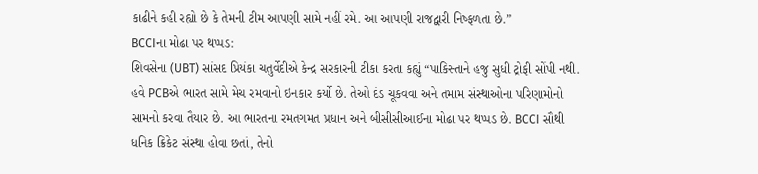કાઢીને કહી રહ્યો છે કે તેમની ટીમ આપણી સામે નહીં રમે. આ આપણી રાજદ્વારી નિષ્ફળતા છે.”
BCCIના મોઢા પર થપ્પડ:
શિવસેના (UBT) સાંસદ પ્રિયંકા ચતુર્વેદીએ કેન્દ્ર સરકારની ટીકા કરતા કહ્યું “પાકિસ્તાને હજુ સુધી ટ્રોફી સોંપી નથી. હવે PCBએ ભારત સામે મેચ રમવાનો ઇનકાર કર્યો છે. તેઓ દંડ ચૂકવવા અને તમામ સંસ્થાઓના પરિણામોનો સામનો કરવા તૈયાર છે. આ ભારતના રમતગમત પ્રધાન અને બીસીસીઆઈના મોઢા પર થપ્પડ છે. BCCI સૌથી ધનિક ક્રિકેટ સંસ્થા હોવા છતાં, તેનો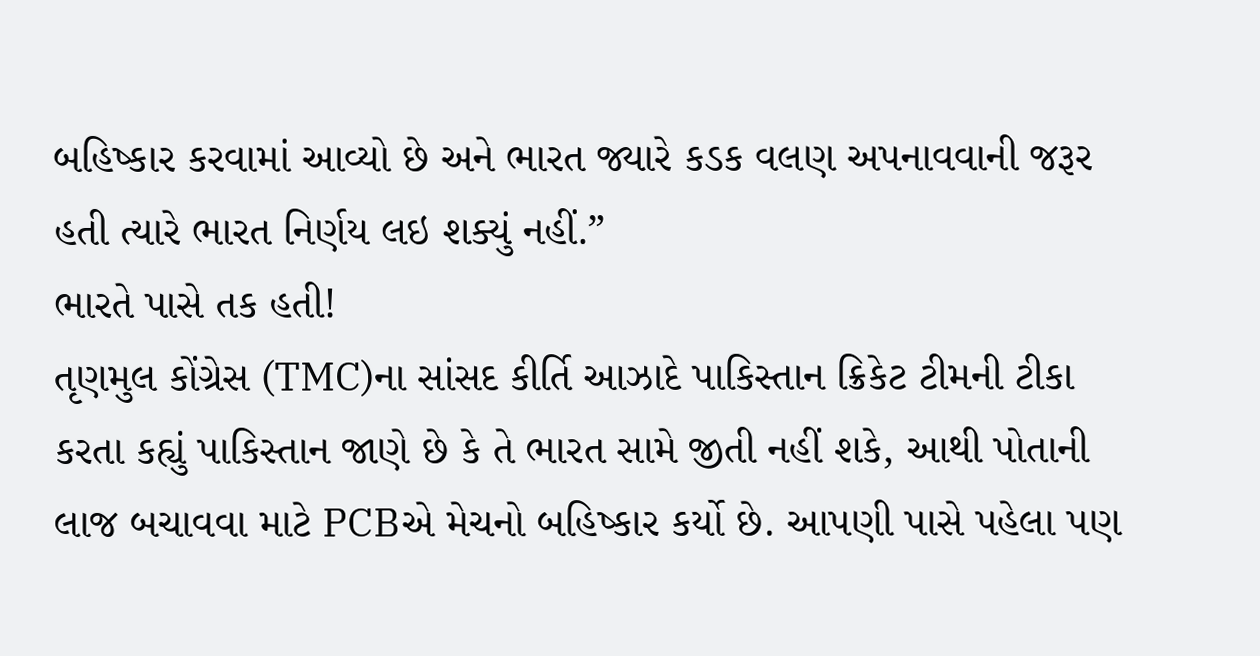બહિષ્કાર કરવામાં આવ્યો છે અને ભારત જ્યારે કડક વલણ અપનાવવાની જરૂર હતી ત્યારે ભારત નિર્ણય લઇ શક્યું નહીં.”
ભારતે પાસે તક હતી!
તૃણમુલ કોંગ્રેસ (TMC)ના સાંસદ કીર્તિ આઝાદે પાકિસ્તાન ક્રિકેટ ટીમની ટીકા કરતા કહ્યું પાકિસ્તાન જાણે છે કે તે ભારત સામે જીતી નહીં શકે, આથી પોતાની લાજ બચાવવા માટે PCBએ મેચનો બહિષ્કાર કર્યો છે. આપણી પાસે પહેલા પણ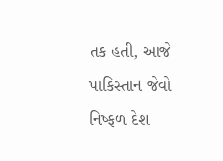તક હતી, આજે પાકિસ્તાન જેવો નિષ્ફળ દેશ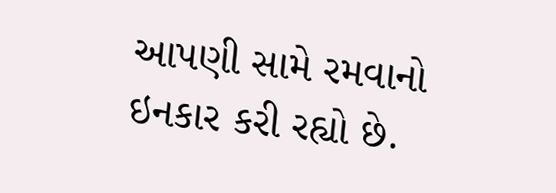આપણી સામે રમવાનો ઇનકાર કરી રહ્યો છે.